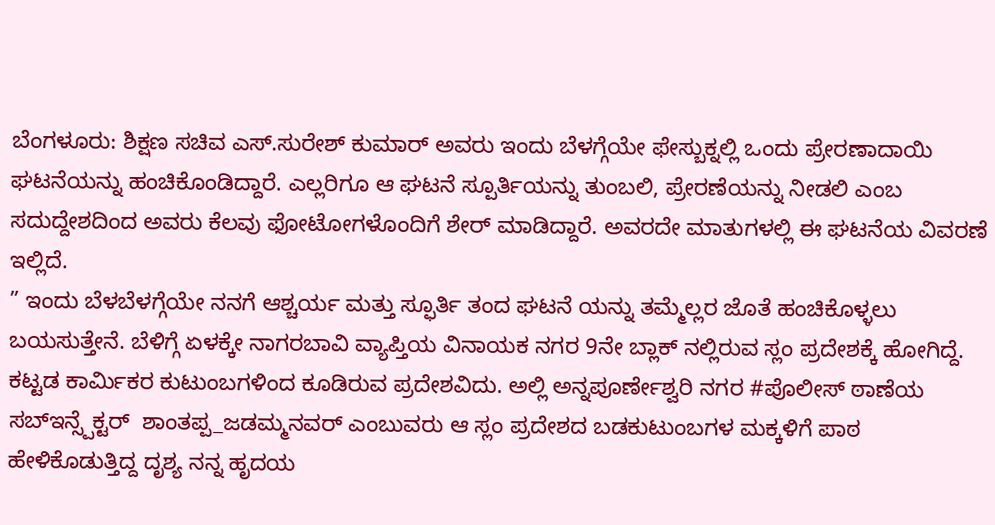ಬೆಂಗಳೂರು: ಶಿಕ್ಷಣ ಸಚಿವ ಎಸ್.ಸುರೇಶ್ ಕುಮಾರ್ ಅವರು ಇಂದು ಬೆಳಗ್ಗೆಯೇ ಫೇಸ್ಬುಕ್ನಲ್ಲಿ ಒಂದು ಪ್ರೇರಣಾದಾಯಿ ಘಟನೆಯನ್ನು ಹಂಚಿಕೊಂಡಿದ್ದಾರೆ. ಎಲ್ಲರಿಗೂ ಆ ಘಟನೆ ಸ್ಪೂರ್ತಿಯನ್ನು ತುಂಬಲಿ, ಪ್ರೇರಣೆಯನ್ನು ನೀಡಲಿ ಎಂಬ ಸದುದ್ದೇಶದಿಂದ ಅವರು ಕೆಲವು ಫೋಟೋಗಳೊಂದಿಗೆ ಶೇರ್ ಮಾಡಿದ್ದಾರೆ. ಅವರದೇ ಮಾತುಗಳಲ್ಲಿ ಈ ಘಟನೆಯ ವಿವರಣೆ ಇಲ್ಲಿದೆ.
” ಇಂದು ಬೆಳಬೆಳಗ್ಗೆಯೇ ನನಗೆ ಆಶ್ಚರ್ಯ ಮತ್ತು ಸ್ಫೂರ್ತಿ ತಂದ ಘಟನೆ ಯನ್ನು ತಮ್ಮೆಲ್ಲರ ಜೊತೆ ಹಂಚಿಕೊಳ್ಳಲು ಬಯಸುತ್ತೇನೆ. ಬೆಳಿಗ್ಗೆ ಏಳಕ್ಕೇ ನಾಗರಬಾವಿ ವ್ಯಾಪ್ತಿಯ ವಿನಾಯಕ ನಗರ 9ನೇ ಬ್ಲಾಕ್ ನಲ್ಲಿರುವ ಸ್ಲಂ‌ ಪ್ರದೇಶಕ್ಕೆ ಹೋಗಿದ್ದೆ. ಕಟ್ಟಡ ಕಾರ್ಮಿಕರ ಕುಟುಂಬಗಳಿಂದ ಕೂಡಿರುವ ಪ್ರದೇಶವಿದು. ಅಲ್ಲಿ ಅನ್ನಪೂರ್ಣೇಶ್ವರಿ ನಗರ #ಪೊಲೀಸ್ ಠಾಣೆಯ ಸಬ್ಇನ್ಸ್ಪೆಕ್ಟರ್  ಶಾಂತಪ್ಪ_ಜಡಮ್ಮನವರ್ ಎಂಬುವರು ಆ ಸ್ಲಂ ಪ್ರದೇಶದ ಬಡಕುಟುಂಬಗಳ ಮಕ್ಕಳಿಗೆ ಪಾಠ ಹೇಳಿಕೊಡುತ್ತಿದ್ದ ದೃಶ್ಯ ನನ್ನ ಹೃದಯ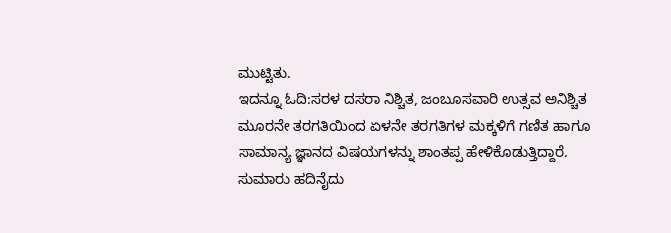ಮುಟ್ಟಿತು.
ಇದನ್ನೂ ಓದಿ:ಸರಳ ದಸರಾ ನಿಶ್ಚಿತ, ಜಂಬೂಸವಾರಿ ಉತ್ಸವ ಅನಿಶ್ಚಿತ
ಮೂರನೇ ತರಗತಿಯಿಂದ ಏಳನೇ ತರಗತಿಗಳ ಮಕ್ಕಳಿಗೆ ಗಣಿತ ಹಾಗೂ ಸಾಮಾನ್ಯ ಜ್ಞಾನದ ವಿಷಯಗಳನ್ನು ಶಾಂತಪ್ಪ ಹೇಳಿಕೊಡುತ್ತಿದ್ದಾರೆ. ಸುಮಾರು ಹದಿನೈದು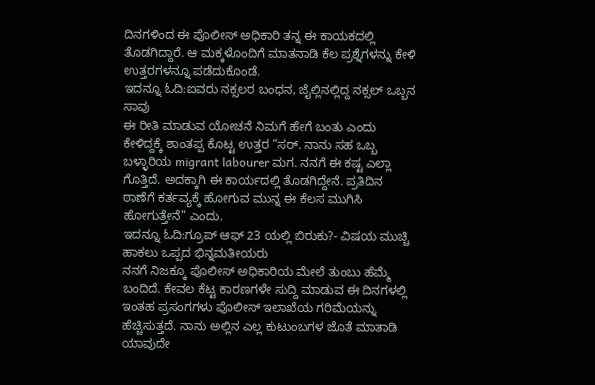ದಿನಗಳಿಂದ ಈ ಪೊಲೀಸ್ ಅಧಿಕಾರಿ ತನ್ನ ಈ ಕಾಯಕದಲ್ಲಿ ತೊಡಗಿದ್ದಾರೆ. ಆ ಮಕ್ಕಳೊಂದಿಗೆ ಮಾತನಾಡಿ ಕೆಲ ಪ್ರಶ್ನೆಗಳನ್ನು ಕೇಳಿ ಉತ್ತರಗಳನ್ನೂ ಪಡೆದುಕೊಂಡೆ‌.
ಇದನ್ನೂ ಓದಿ:ಐವರು ನಕ್ಸಲರ ಬಂಧನ, ಜೈಲ್ಲಿನಲ್ಲಿದ್ದ ನಕ್ಸಲ್ ಒಬ್ಬನ ಸಾವು
ಈ ರೀತಿ ಮಾಡುವ ಯೋಚನೆ ನಿಮಗೆ ಹೇಗೆ ಬಂತು ಎಂದು ಕೇಳಿದ್ದಕ್ಕೆ ಶಾಂತಪ್ಪ ಕೊಟ್ಟ ಉತ್ತರ “ಸರ್. ನಾನು ಸಹ ಒಬ್ಬ ಬಳ್ಳಾರಿಯ migrant labourer ಮಗ. ನನಗೆ ಈ‌ ಕಷ್ಟ ಎಲ್ಲಾ ಗೊತ್ತಿದೆ. ಅದಕ್ಕಾಗಿ ಈ ಕಾರ್ಯದಲ್ಲಿ ತೊಡಗಿದ್ದೇನೆ. ಪ್ರತಿದಿನ ಠಾಣೆಗೆ ಕರ್ತವ್ಯಕ್ಕೆ ಹೋಗುವ ಮುನ್ನ ಈ ಕೆಲಸ ಮುಗಿಸಿ ಹೋಗುತ್ತೇನೆ” ಎಂದು.
ಇದನ್ನೂ ಓದಿ:ಗ್ರೂಪ್ ಆಫ್ 23 ಯಲ್ಲಿ ಬಿರುಕು?- ವಿಷಯ ಮುಚ್ಚಿ ಹಾಕಲು ಒಪ್ಪದ ಭಿನ್ನಮತೀಯರು
ನನಗೆ ನಿಜಕ್ಕೂ ಪೊಲೀಸ್ ಅಧಿಕಾರಿಯ ಮೇಲೆ ತುಂಬು ಹೆಮ್ಮೆ ಬಂದಿದೆ. ಕೇವಲ ಕೆಟ್ಟ ಕಾರಣಗಳೇ ಸುದ್ದಿ ಮಾಡುವ ಈ ದಿನಗಳಲ್ಲಿ ಇಂತಹ ಪ್ರಸಂಗಗಳು ಪೊಲೀಸ್ ಇಲಾಖೆಯ ಗರಿಮೆಯನ್ನು ಹೆಚ್ಚಿಸುತ್ತದೆ. ನಾನು ಅಲ್ಲಿನ‌ ಎಲ್ಲ ಕುಟುಂಬಗಳ ಜೊತೆ ಮಾತಾಡಿ ಯಾವುದೇ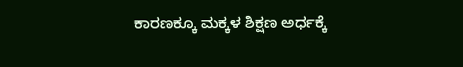ಕಾರಣಕ್ಕೂ ಮಕ್ಕಳ ಶಿಕ್ಷಣ ಅರ್ಧಕ್ಕೆ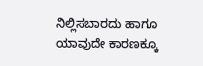ನಿಲ್ಲಿಸಬಾರದು ಹಾಗೂ ಯಾವುದೇ ಕಾರಣಕ್ಕೂ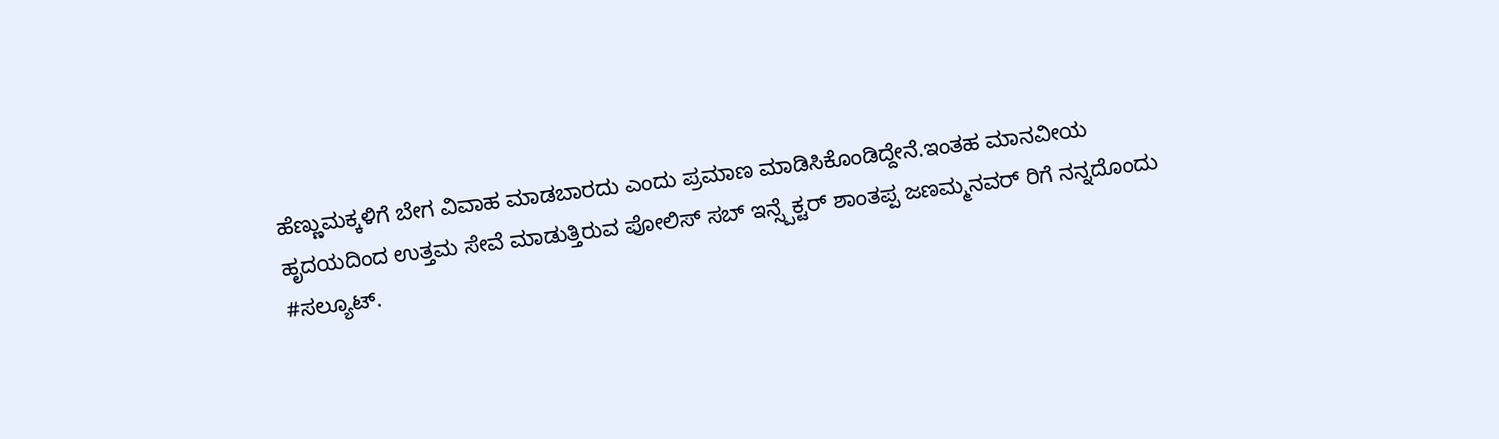ಹೆಣ್ಣುಮಕ್ಕಳಿಗೆ ಬೇಗ ವಿವಾಹ ಮಾಡಬಾರದು ಎಂದು ಪ್ರಮಾಣ ಮಾಡಿಸಿಕೊಂಡಿದ್ದೇನೆ.ಇಂತಹ ಮಾನವೀಯ ಹೃದಯದಿಂದ ಉತ್ತಮ ಸೇವೆ ಮಾಡುತ್ತಿರುವ ಪೋಲಿಸ್ ಸಬ್ ಇನ್ಸ್ಪೆಕ್ಟರ್ ಶಾಂತಪ್ಪ ಜಣಮ್ಮನವರ್ ರಿಗೆ ನನ್ನದೊಂದು #ಸಲ್ಯೂಟ್.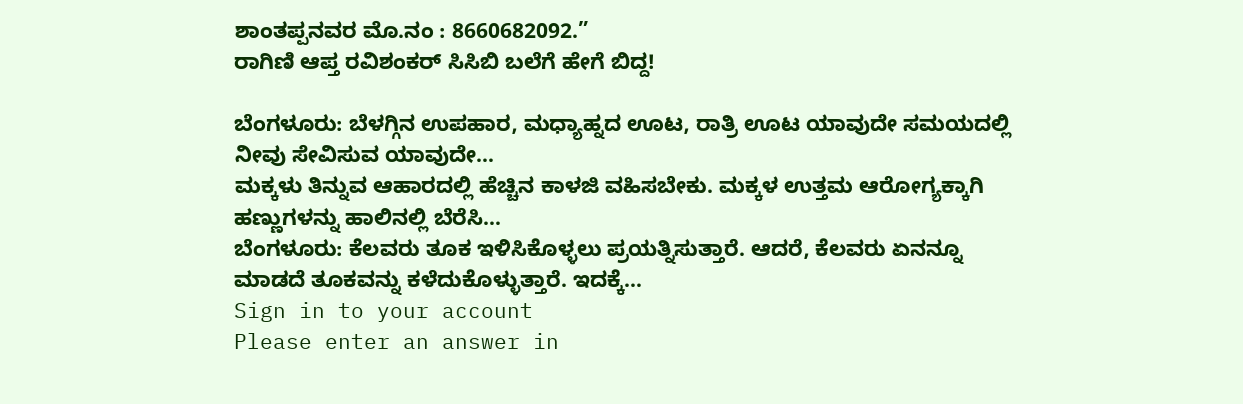ಶಾಂತಪ್ಪನವರ ಮೊ.ನಂ : 8660682092.”
ರಾಗಿಣಿ ಆಪ್ತ ರವಿಶಂಕರ್ ಸಿಸಿಬಿ ಬಲೆಗೆ ಹೇಗೆ ಬಿದ್ದ!

ಬೆಂಗಳೂರು: ಬೆಳಗ್ಗಿನ ಉಪಹಾರ, ಮಧ್ಯಾಹ್ನದ ಊಟ, ರಾತ್ರಿ ಊಟ ಯಾವುದೇ ಸಮಯದಲ್ಲಿ ನೀವು ಸೇವಿಸುವ ಯಾವುದೇ…
ಮಕ್ಕಳು ತಿನ್ನುವ ಆಹಾರದಲ್ಲಿ ಹೆಚ್ಚಿನ ಕಾಳಜಿ ವಹಿಸಬೇಕು. ಮಕ್ಕಳ ಉತ್ತಮ ಆರೋಗ್ಯಕ್ಕಾಗಿ ಹಣ್ಣುಗಳನ್ನು ಹಾಲಿನಲ್ಲಿ ಬೆರೆಸಿ…
ಬೆಂಗಳೂರು: ಕೆಲವರು ತೂಕ ಇಳಿಸಿಕೊಳ್ಳಲು ಪ್ರಯತ್ನಿಸುತ್ತಾರೆ. ಆದರೆ, ಕೆಲವರು ಏನನ್ನೂ ಮಾಡದೆ ತೂಕವನ್ನು ಕಳೆದುಕೊಳ್ಳುತ್ತಾರೆ. ಇದಕ್ಕೆ…
Sign in to your account
Please enter an answer in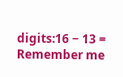digits:16 − 13 =
Remember me